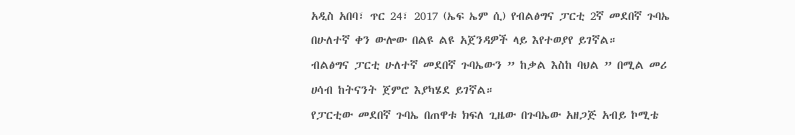አዲስ አበባ፣ ጥር 24፣ 2017 (ኤፍ ኤም ሲ) የብልፅግና ፓርቲ 2ኛ መደበኛ ጉባኤ በሁለተኛ ቀን ውሎው በልዩ ልዩ አጀንዳዎች ላይ እየተወያየ ይገኛል።
ብልፅግና ፓርቲ ሁለተኛ መደበኛ ጉባኤውን ” ከቃል እስከ ባህል ” በሚል መሪ ሀሳብ ከትናንት ጀምሮ እያካሄደ ይገኛል።
የፓርቲው መደበኛ ጉባኤ በጠዋቱ ክፍለ ጊዜው በጉባኤው አዘጋጅ አብይ ኮሚቴ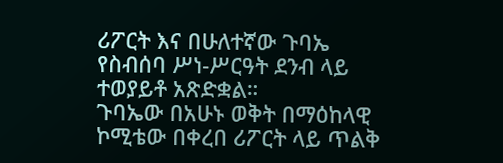ሪፖርት እና በሁለተኛው ጉባኤ የስብሰባ ሥነ-ሥርዓት ደንብ ላይ ተወያይቶ አጽድቋል።
ጉባኤው በአሁኑ ወቅት በማዕከላዊ ኮሚቴው በቀረበ ሪፖርት ላይ ጥልቅ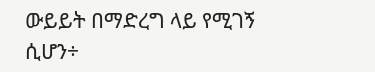ውይይት በማድረግ ላይ የሚገኝ ሲሆን÷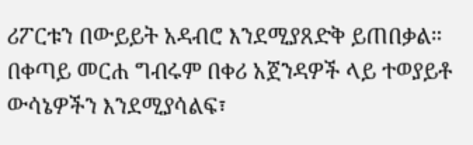ሪፖርቱን በውይይት አዳብሮ እንደሚያጸድቅ ይጠበቃል።
በቀጣይ መርሐ ግብሩም በቀሪ አጀንዳዎች ላይ ተወያይቶ ውሳኔዎችን እንደሚያሳልፍ፣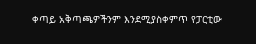ቀጣይ አቅጣጫዎችንም እንደሚያስቀምጥ የፓርቲው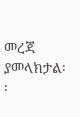መረጃ ያመላክታል፡፡